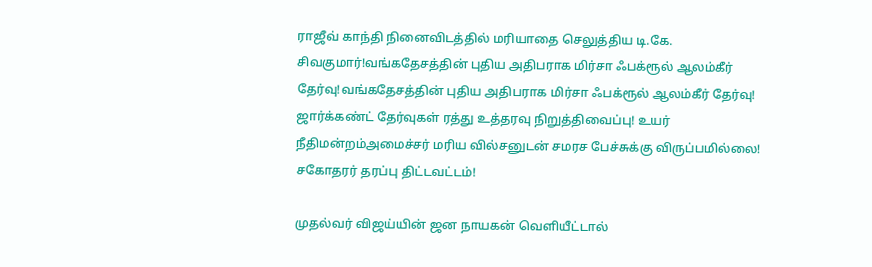ராஜீவ் காந்தி நினைவிடத்தில் மரியாதை செலுத்திய டி.கே. சிவகுமார்!வங்கதேசத்தின் புதிய அதிபராக மிர்சா ஃபக்ரூல் ஆலம்கீர் தேர்வு!வங்கதேசத்தின் புதிய அதிபராக மிர்சா ஃபக்ரூல் ஆலம்கீர் தேர்வு! ஜார்க்கண்ட் தேர்வுகள் ரத்து உத்தரவு நிறுத்திவைப்பு! உயர் நீதிமன்றம்அமைச்சர் மரிய வில்சனுடன் சமரச பேச்சுக்கு விருப்பமில்லை! சகோதரர் தரப்பு திட்டவட்டம்!

முதல்வர் விஜய்யின் ஜன நாயகன் வெளியீட்டால்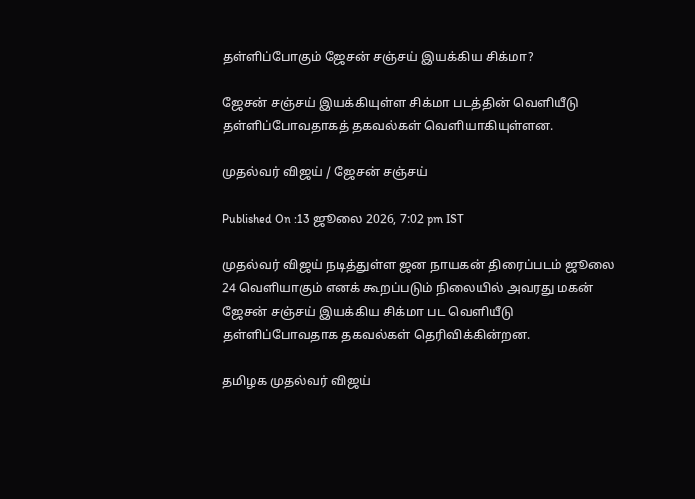தள்ளிப்போகும் ஜேசன் சஞ்சய் இயக்கிய சிக்மா?

ஜேசன் சஞ்சய் இயக்கியுள்ள சிக்மா படத்தின் வெளியீடு தள்ளிப்போவதாகத் தகவல்கள் வெளியாகியுள்ளன.

முதல்வர் விஜய் / ஜேசன் சஞ்சய்

Published On :13 ஜூலை 2026, 7:02 pm IST

முதல்வர் விஜய் நடித்துள்ள ஜன நாயகன் திரைப்படம் ஜூலை 24 வெளியாகும் எனக் கூறப்படும் நிலையில் அவரது மகன் ஜேசன் சஞ்சய் இயக்கிய சிக்மா பட வெளியீடு தள்ளிப்போவதாக தகவல்கள் தெரிவிக்கின்றன.

தமிழக முதல்வர் விஜய்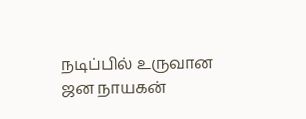நடிப்பில் உருவான ஜன நாயகன்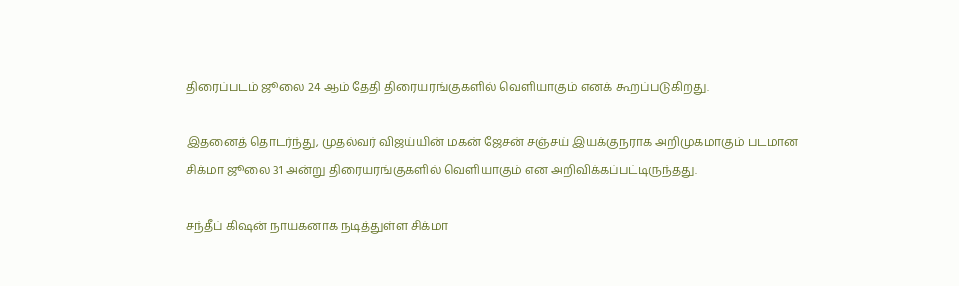திரைப்படம் ஜூலை 24 ஆம் தேதி திரையரங்குகளில் வெளியாகும் எனக் கூறப்படுகிறது.

இதனைத் தொடர்ந்து, முதல்வர் விஜய்யின் மகன் ஜேசன் சஞ்சய் இயக்குநராக அறிமுகமாகும் படமான சிக்மா ஜூலை 31 அன்று திரையரங்குகளில் வெளியாகும் என அறிவிக்கப்பட்டிருந்தது.

சந்தீப் கிஷன் நாயகனாக நடித்துள்ள சிக்மா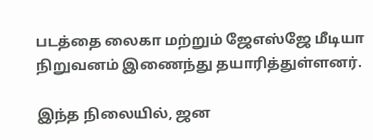படத்தை லைகா மற்றும் ஜேஎஸ்ஜே மீடியா நிறுவனம் இணைந்து தயாரித்துள்ளனர்.

இந்த நிலையில், ஜன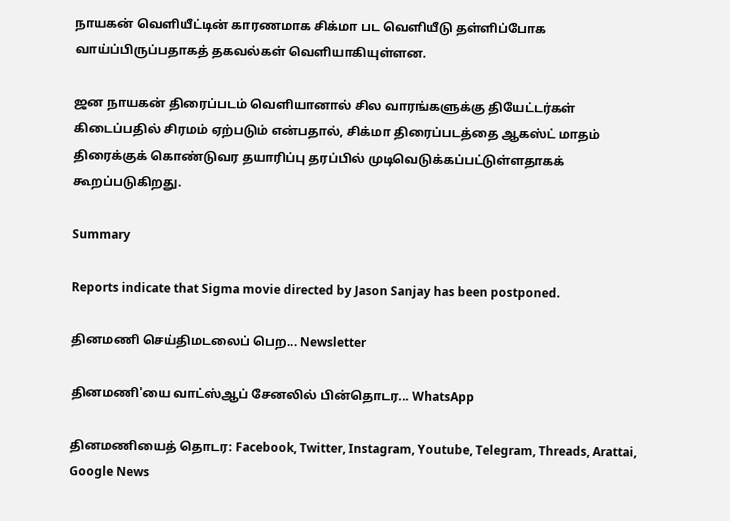நாயகன் வெளியீட்டின் காரணமாக சிக்மா பட வெளியீடு தள்ளிப்போக வாய்ப்பிருப்பதாகத் தகவல்கள் வெளியாகியுள்ளன.

ஜன நாயகன் திரைப்படம் வெளியானால் சில வாரங்களுக்கு தியேட்டர்கள் கிடைப்பதில் சிரமம் ஏற்படும் என்பதால், சிக்மா திரைப்படத்தை ஆகஸ்ட் மாதம் திரைக்குக் கொண்டுவர தயாரிப்பு தரப்பில் முடிவெடுக்கப்பட்டுள்ளதாகக் கூறப்படுகிறது.

Summary

Reports indicate that Sigma movie directed by Jason Sanjay has been postponed.

தினமணி செய்திமடலைப் பெற... Newsletter

தினமணி'யை வாட்ஸ்ஆப் சேனலில் பின்தொடர... WhatsApp

தினமணியைத் தொடர: Facebook, Twitter, Instagram, Youtube, Telegram, Threads, Arattai, Google News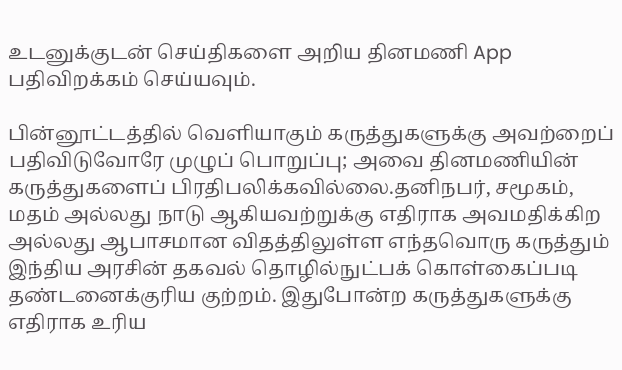உடனுக்குடன் செய்திகளை அறிய தினமணி App பதிவிறக்கம் செய்யவும்.

பின்னூட்டத்தில் வெளியாகும் கருத்துகளுக்கு அவற்றைப் பதிவிடுவோரே முழுப் பொறுப்பு; அவை தினமணியின் கருத்துகளைப் பிரதிபலிக்கவில்லை.தனிநபர், சமூகம், மதம் அல்லது நாடு ஆகியவற்றுக்கு எதிராக அவமதிக்கிற அல்லது ஆபாசமான விதத்திலுள்ள எந்தவொரு கருத்தும் இந்திய அரசின் தகவல் தொழில்நுட்பக் கொள்கைப்படி தண்டனைக்குரிய குற்றம். இதுபோன்ற கருத்துகளுக்கு எதிராக உரிய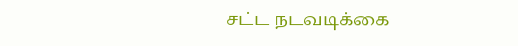சட்ட நடவடிக்கை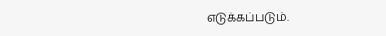எடுக்கப்படும்.